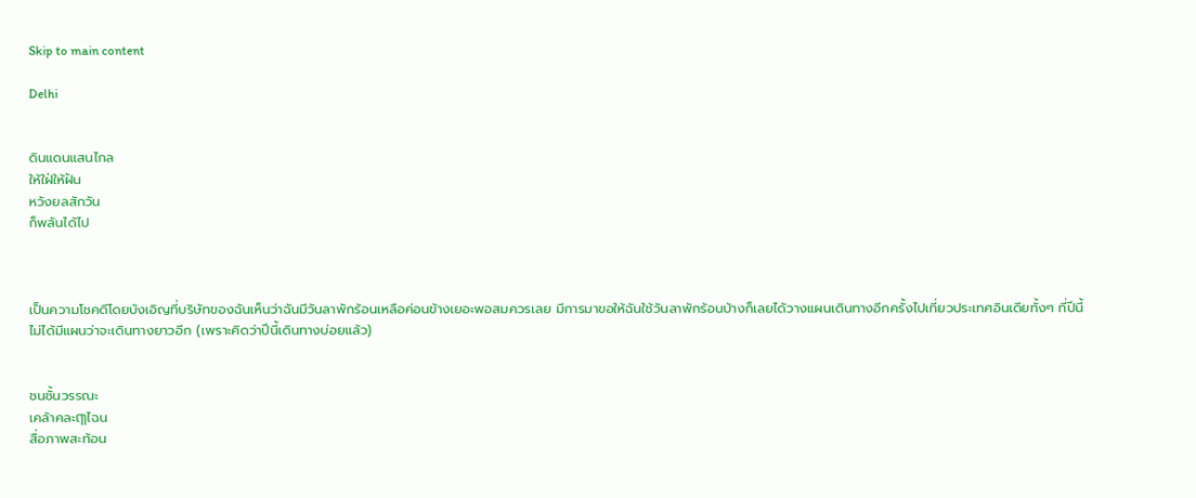Skip to main content

Delhi


ดินแดนแสนไกล
ให้ใฝ่ให้ฝัน
หวังยลสักวัน
ก็พลันได้ไป



เป็นความโชคดีโดยบังเอิญที่บริษัทของฉันเห็นว่าฉันมีวันลาพักร้อนเหลือค่อนข้างเยอะพอสมควรเลย มีการมาขอให้ฉันใช้วันลาพักร้อนบ้างก็เลยได้วางแผนเดินทางอีกครั้งไปเที่ยวประเทศอินเดียทั้งๆ ที่ปีนี้ไม่ได้มีแผนว่าจะเดินทางยาวอีก (เพราะคิดว่าปีนี้เดินทางบ่อยแล้ว)


ชนชั้นวรรณะ
เคล้าคละฤๅไฉน
สื่อภาพสะท้อน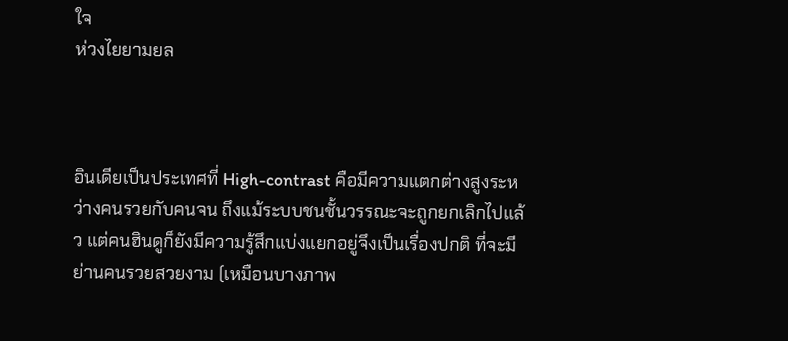ใจ
ห่วงไยยามยล



อินเดียเป็นประเทศที่ High-contrast คือมีความแตกต่างสูงระหว่างคนรวยกับคนจน ถึงแม้ระบบชนชั้นวรรณะจะถูกยกเลิกไปแล้ว แต่คนฮินดูก็ยังมีความรู้สึกแบ่งแยกอยู่จึงเป็นเรื่องปกติ ที่จะมีย่านคนรวยสวยงาม (เหมือนบางภาพ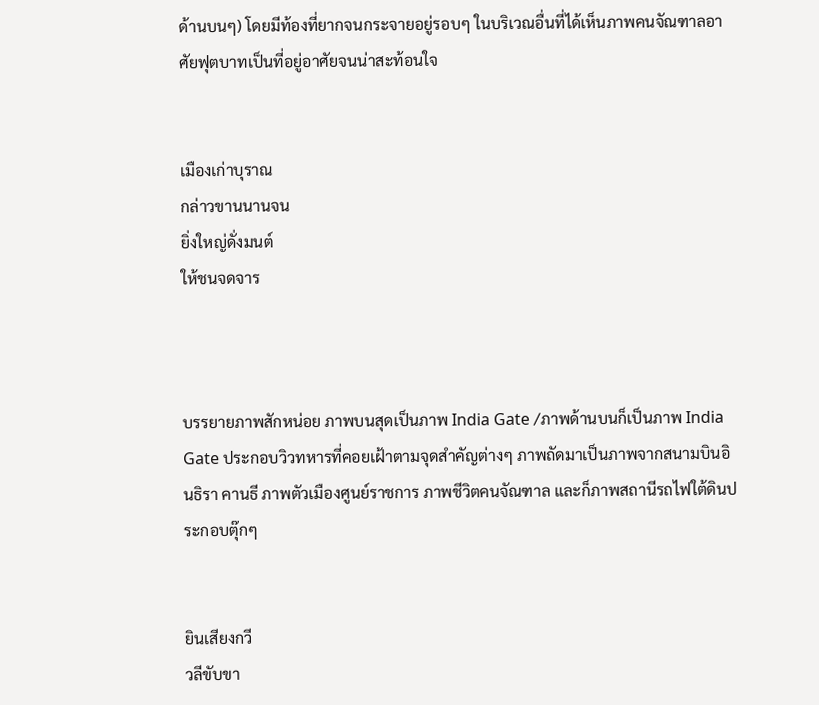ด้านบนๆ) โดยมีท้องที่ยากจนกระจายอยู่รอบๆ ในบริเวณอื่นที่ได้เห็นภาพคนจัณฑาลอาศัยฟุตบาทเป็นที่อยู่อาศัยจนน่าสะท้อนใจ


เมืองเก่าบุราณ
กล่าวขานนานจน
ยิ่งใหญ่ดั่งมนต์
ให้ชนจดจาร



บรรยายภาพสักหน่อย ภาพบนสุดเป็นภาพ India Gate /ภาพด้านบนก็เป็นภาพ India Gate ประกอบวิวทหารที่คอยเฝ้าตามจุดสำคัญต่างๆ ภาพถัดมาเป็นภาพจากสนามบินอินธิรา คานธี ภาพตัวเมืองศูนย์ราชการ ภาพชีวิตคนจัณฑาล และก็ภาพสถานีรถไฟใต้ดินประกอบตุ๊กๆ


ยินเสียงกวี
วลีขับขา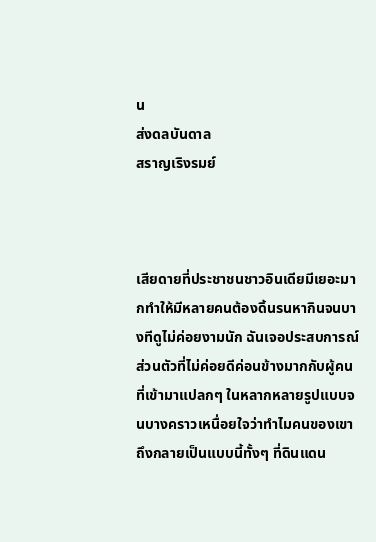น
ส่งดลบันดาล
สราญเริงรมย์



เสียดายที่ประชาชนชาวอินเดียมีเยอะมากทำให้มีหลายคนต้องดิ้นรนหากินจนบางทีดูไม่ค่อยงามนัก ฉันเจอประสบการณ์ส่วนตัวที่ไม่ค่อยดีค่อนข้างมากกับผู้คนที่เข้ามาแปลกๆ ในหลากหลายรูปแบบจนบางคราวเหนื่อยใจว่าทำไมคนของเขาถึงกลายเป็นแบบนี้ทั้งๆ ที่ดินแดน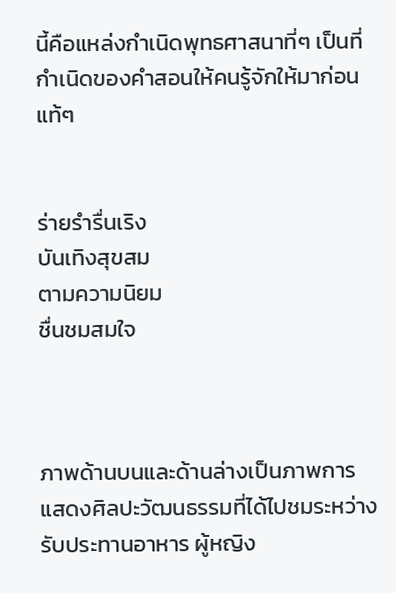นี้คือแหล่งกำเนิดพุทธศาสนาที่ๆ เป็นที่กำเนิดของคำสอนให้คนรู้จักให้มาก่อนแท้ๆ


ร่ายรำรื่นเริง
บันเทิงสุขสม
ตามความนิยม
ชื่นชมสมใจ



ภาพด้านบนและด้านล่างเป็นภาพการแสดงศิลปะวัฒนธรรมที่ได้ไปชมระหว่างรับประทานอาหาร ผู้หญิง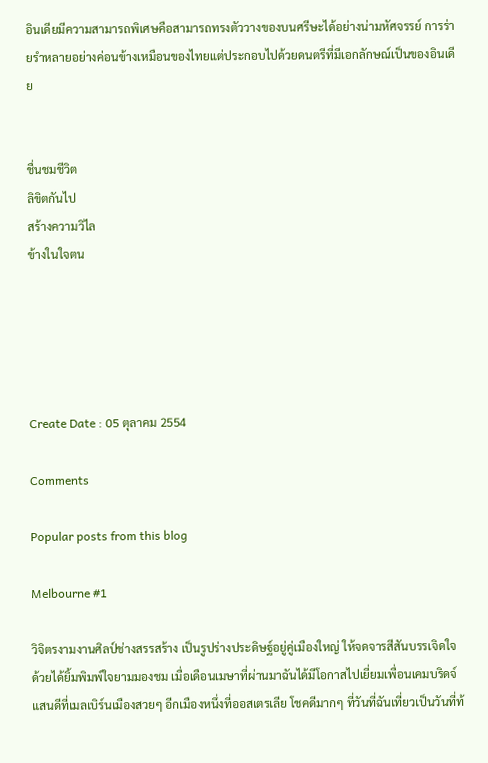อินเดียมีความสามารถพิเศษคือสามารถทรงตัววางของบนศรีษะได้อย่างน่ามหัศจรรย์ การร่ายรำหลายอย่างค่อนข้างเหมือนของไทยแต่ประกอบไปด้วยดนตรีที่มีเอกลักษณ์เป็นของอินเดีย


ชื่นชมชีวิต
ลิขิตกันไป
สร้างความวิไล
ข้างในใจตน





Create Date : 05 ตุลาคม 2554

Comments

Popular posts from this blog

Melbourne #1

วิจิตรงามงานศิลป์ช่างสรรสร้าง เป็นรูปร่างประดิษฐ์อยู่คู่เมืองใหญ่ ให้จดจารสีสันบรรเจิดใจ ด้วยได้ยิ้มพิมพ์ใจยามมองชม เมื่อเดือนเมษาที่ผ่านมาฉันได้มีโอกาสไปเยี่ยมเพื่อนเคมบริดจ์แสนดีที่เมลเบิร์นเมืองสวยๆ อีกเมืองหนึ่งที่ออสเตรเลีย โชคดีมากๆ ที่วันที่ฉันเที่ยวเป็นวันที่ท้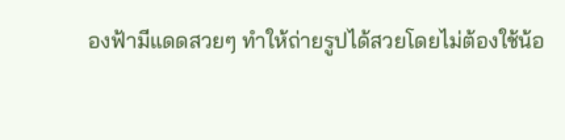องฟ้ามีแดดสวยๆ ทำให้ถ่ายรูปได้สวยโดยไม่ต้องใช้น้อ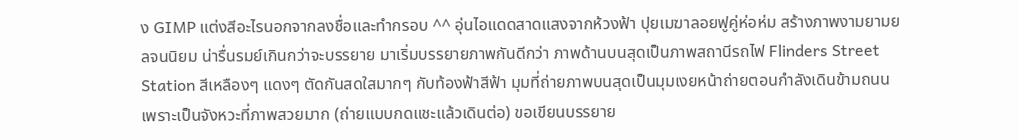ง GIMP แต่งสีอะไรนอกจากลงชื่อและทำกรอบ ^^ อุ่นไอแดดสาดแสงจากห้วงฟ้า ปุยเมฆาลอยฟูคู่ห่อห่ม สร้างภาพงามยามยลจนนิยม น่ารื่นรมย์เกินกว่าจะบรรยาย มาเริ่มบรรยายภาพกันดีกว่า ภาพด้านบนสุดเป็นภาพสถานีรถไฟ Flinders Street Station สีเหลืองๆ แดงๆ ตัดกันสดใสมากๆ กับท้องฟ้าสีฟ้า มุมที่ถ่ายภาพบนสุดเป็นมุมเงยหน้าถ่ายตอนกำลังเดินข้ามถนนเพราะเป็นจังหวะที่ภาพสวยมาก (ถ่ายแบบกดแชะแล้วเดินต่อ) ขอเขียนบรรยาย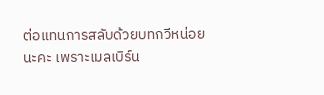ต่อแทนการสลับด้วยบทกวีหน่อยนะคะ เพราะเมลเบิร์น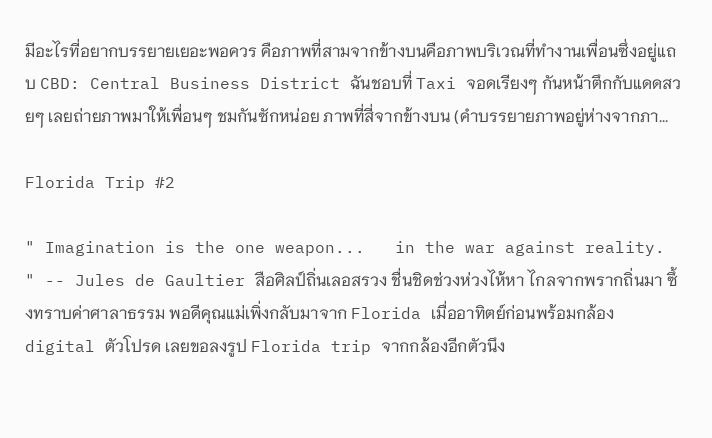มีอะไรที่อยากบรรยายเยอะพอควร คือภาพที่สามจากข้างบนคือภาพบริเวณที่ทำงานเพื่อนซึ่งอยู่แถบ CBD: Central Business District ฉันชอบที่ Taxi จอดเรียงๆ กันหน้าตึกกับแดดสวยๆ เลยถ่ายภาพมาให้เพื่อนๆ ชมกันซักหน่อย ภาพที่สี่จากข้างบน (คำบรรยายภาพอยู่ห่างจากภา...

Florida Trip #2

" Imagination is the one weapon...   in the war against reality. " -- Jules de Gaultier สือศิลป์ถิ่นเลอสรวง ชื่นชิดช่วงห่วงไห้หา ไกลจากพรากถิ่นมา ซึ้งทราบค่าศาลาธรรม พอดีคุณแม่เพิ่งกลับมาจาก Florida เมื่ออาทิตย์ก่อนพร้อมกล้อง digital ตัวโปรด เลยขอลงรูป Florida trip จากกล้องอีกตัวนึง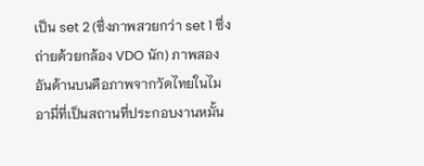เป็น set 2 (ซึ่งภาพสวยกว่า set 1 ซึ่งถ่ายด้วยกล้อง VDO นัก) ภาพสองอันด้านบนคือภาพจากวัดไทยในไมอามี่ที่เป็นสถานที่ประกอบงานหมั้น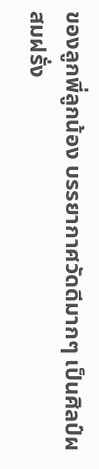ของลูกพี่ลูกน้อง บรรยากาศวัดดีมากๆ เป็นศิลป์ผสมฝรั่ง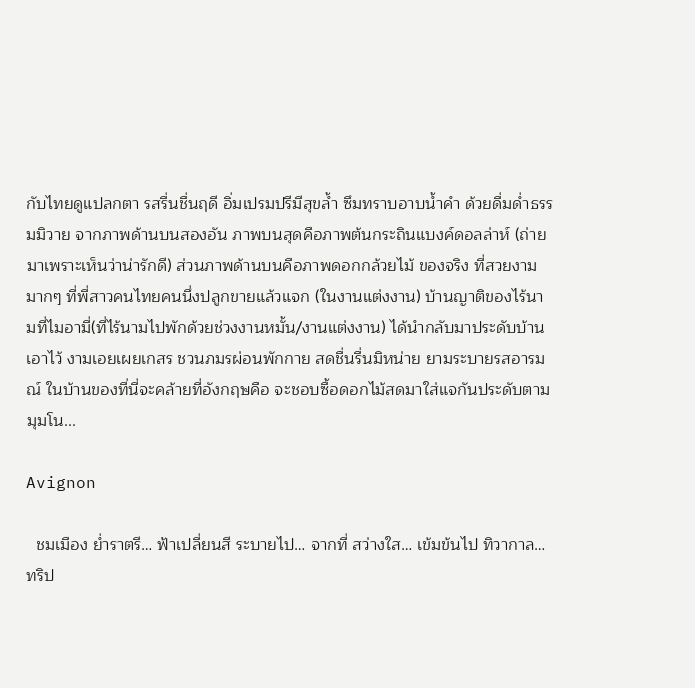กับไทยดูแปลกตา รสรื่นชื่นฤดี อิ่มเปรมปรีมีสุขล้ำ ซึมทราบอาบน้ำคำ ด้วยดื่มด่ำธรรมมิวาย จากภาพด้านบนสองอัน ภาพบนสุดคือภาพต้นกระถินแบงค์ดอลล่าห์ (ถ่ายมาเพราะเห็นว่าน่ารักดี) ส่วนภาพด้านบนคือภาพดอกกล้วยไม้ ของจริง ที่สวยงามมากๆ ที่พี่สาวคนไทยคนนึ่งปลูกขายแล้วแจก (ในงานแต่งงาน) บ้านญาติของไร้นามที่ไมอามี่(ที่ไร้นามไปพักด้วยช่วงงานหมั้น/งานแต่งงาน) ได้นำกลับมาประดับบ้านเอาไว้ งามเอยเผยเกสร ชวนภมรผ่อนพักกาย สดชื่นรื่นมิหน่าย ยามระบายรสอารมณ์ ในบ้านของที่นี่จะคล้ายที่อังกฤษคือ จะชอบซื้อดอกไม้สดมาใส่แจกันประดับตามมุมโน...

Avignon

  ชมเมือง ย่ำราตรี… ฟ้าเปลี่ยนสี ระบายไป… จากที่ สว่างใส… เข้มข้นไป ทิวากาล… ทริป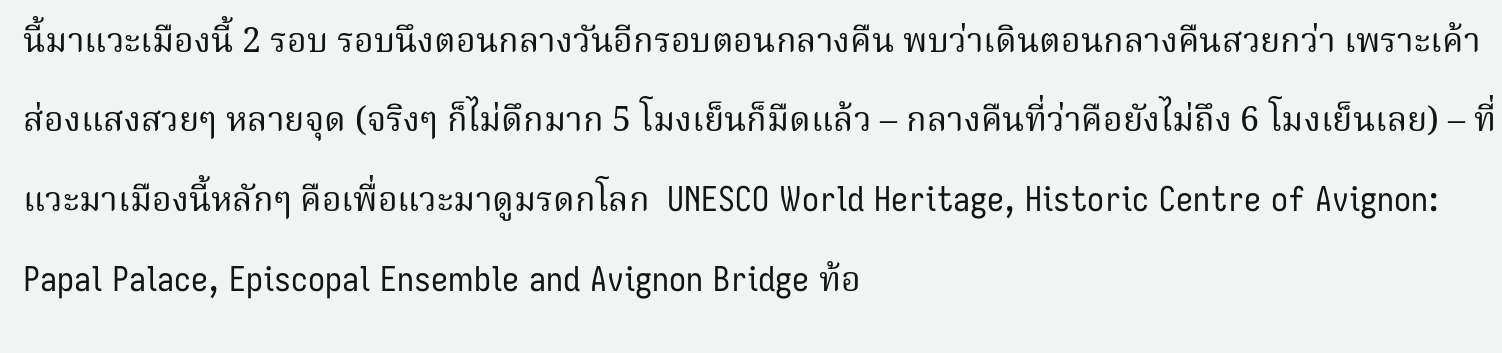นี้มาแวะเมืองนี้ 2 รอบ รอบนึงตอนกลางวันอีกรอบตอนกลางคืน พบว่าเดินตอนกลางคืนสวยกว่า เพราะเค้าส่องแสงสวยๆ หลายจุด (จริงๆ ก็ไม่ดึกมาก 5 โมงเย็นก็มืดแล้ว – กลางคืนที่ว่าคือยังไม่ถึง 6 โมงเย็นเลย) – ที่แวะมาเมืองนี้หลักๆ คือเพื่อแวะมาดูมรดกโลก  UNESCO World Heritage, Historic Centre of Avignon: Papal Palace, Episcopal Ensemble and Avignon Bridge ท้อ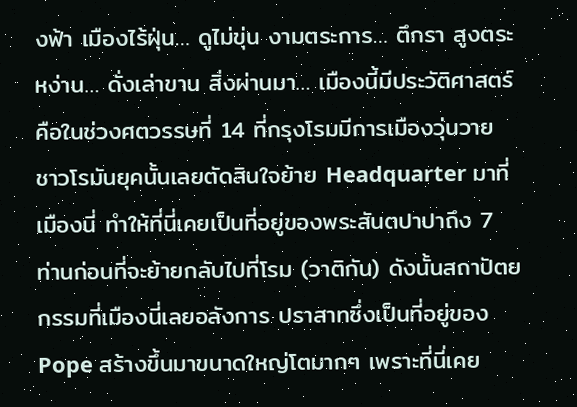งฟ้า เมืองไร้ฝุ่น… ดูไม่ขุ่น งามตระการ… ตึกรา สูงตระหง่าน… ดั่งเล่าขาน สิ่งผ่านมา… เมืองนี้มีประวัติศาสตร์ คือในช่วงศตวรรษที่ 14 ที่กรุงโรมมีการเมืองวุ่นวาย ชาวโรมันยุคนั้นเลยตัดสินใจย้าย Headquarter มาที่เมืองนี่ ทำให้ที่นี่เคยเป็นที่อยู่ของพระสันตปาปาถึง 7 ท่านก่อนที่จะย้ายกลับไปที่โรม (วาติกัน) ดังนั้นสถาปัตยกรรมที่เมืองนี่เลยอลังการ ปราสาทซึ่งเป็นที่อยู่ของ Pope สร้างขึ้นมาขนาดใหญ่โตมากๆ เพราะที่นี่เคย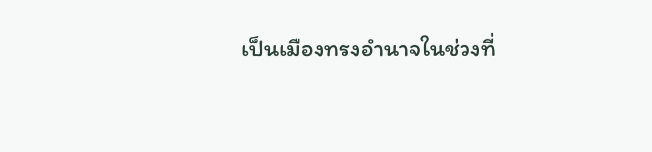เป็นเมืองทรงอำนาจในช่วงที่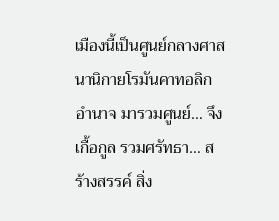เมืองนี้เป็นศูนย์กลางศาสนานิกายโรมันคาทอลิก อำนาจ มารวมศูนย์… จึงเกื้อกูล รวมศรัทธา… สร้างสรรค์ สิ่ง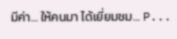มีค่า… ให้คนมา ได้เยี่ยมชม… P...